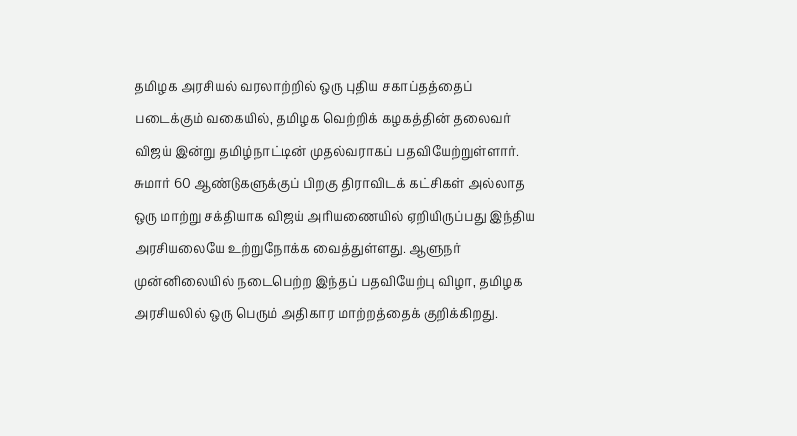தமிழக அரசியல் வரலாற்றில் ஒரு புதிய சகாப்தத்தைப் படைக்கும் வகையில், தமிழக வெற்றிக் கழகத்தின் தலைவர் விஜய் இன்று தமிழ்நாட்டின் முதல்வராகப் பதவியேற்றுள்ளார். சுமார் 60 ஆண்டுகளுக்குப் பிறகு திராவிடக் கட்சிகள் அல்லாத ஒரு மாற்று சக்தியாக விஜய் அரியணையில் ஏறியிருப்பது இந்திய அரசியலையே உற்றுநோக்க வைத்துள்ளது. ஆளுநர் முன்னிலையில் நடைபெற்ற இந்தப் பதவியேற்பு விழா, தமிழக அரசியலில் ஒரு பெரும் அதிகார மாற்றத்தைக் குறிக்கிறது.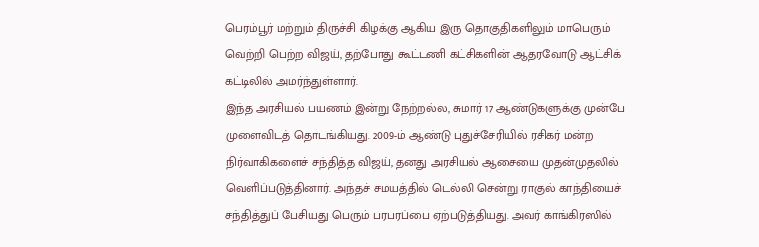பெரம்பூர் மற்றும் திருச்சி கிழக்கு ஆகிய இரு தொகுதிகளிலும் மாபெரும் வெற்றி பெற்ற விஜய், தற்போது கூட்டணி கட்சிகளின் ஆதரவோடு ஆட்சிக் கட்டிலில் அமர்ந்துள்ளார்.
இந்த அரசியல் பயணம் இன்று நேற்றல்ல, சுமார் 17 ஆண்டுகளுக்கு முன்பே முளைவிடத் தொடங்கியது. 2009-ம் ஆண்டு புதுச்சேரியில் ரசிகர் மன்ற நிர்வாகிகளைச் சந்தித்த விஜய், தனது அரசியல் ஆசையை முதன்முதலில் வெளிப்படுத்தினார். அந்தச் சமயத்தில் டெல்லி சென்று ராகுல் காந்தியைச் சந்தித்துப் பேசியது பெரும் பரபரப்பை ஏற்படுத்தியது. அவர் காங்கிரஸில்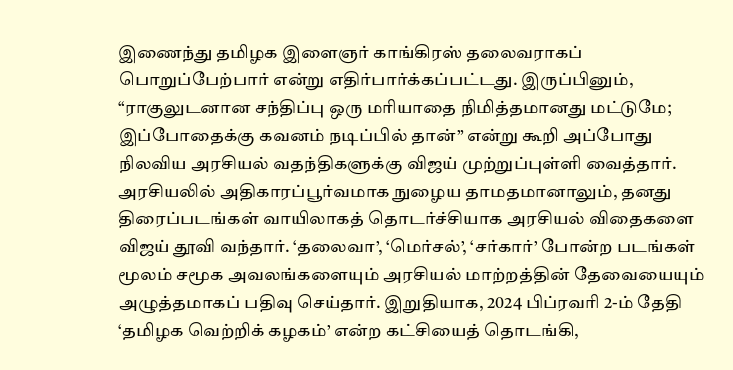இணைந்து தமிழக இளைஞர் காங்கிரஸ் தலைவராகப் பொறுப்பேற்பார் என்று எதிர்பார்க்கப்பட்டது. இருப்பினும், “ராகுலுடனான சந்திப்பு ஒரு மரியாதை நிமித்தமானது மட்டுமே; இப்போதைக்கு கவனம் நடிப்பில் தான்” என்று கூறி அப்போது நிலவிய அரசியல் வதந்திகளுக்கு விஜய் முற்றுப்புள்ளி வைத்தார்.
அரசியலில் அதிகாரப்பூர்வமாக நுழைய தாமதமானாலும், தனது திரைப்படங்கள் வாயிலாகத் தொடர்ச்சியாக அரசியல் விதைகளை விஜய் தூவி வந்தார். ‘தலைவா’, ‘மெர்சல்’, ‘சர்கார்’ போன்ற படங்கள் மூலம் சமூக அவலங்களையும் அரசியல் மாற்றத்தின் தேவையையும் அழுத்தமாகப் பதிவு செய்தார். இறுதியாக, 2024 பிப்ரவரி 2-ம் தேதி ‘தமிழக வெற்றிக் கழகம்’ என்ற கட்சியைத் தொடங்கி,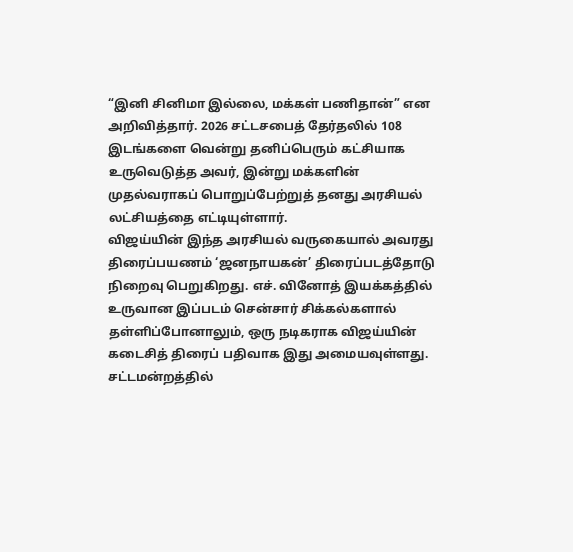“இனி சினிமா இல்லை, மக்கள் பணிதான்” என அறிவித்தார். 2026 சட்டசபைத் தேர்தலில் 108 இடங்களை வென்று தனிப்பெரும் கட்சியாக உருவெடுத்த அவர், இன்று மக்களின் முதல்வராகப் பொறுப்பேற்றுத் தனது அரசியல் லட்சியத்தை எட்டியுள்ளார்.
விஜய்யின் இந்த அரசியல் வருகையால் அவரது திரைப்பயணம் ‘ஜனநாயகன்’ திரைப்படத்தோடு நிறைவு பெறுகிறது. எச். வினோத் இயக்கத்தில் உருவான இப்படம் சென்சார் சிக்கல்களால் தள்ளிப்போனாலும், ஒரு நடிகராக விஜய்யின் கடைசித் திரைப் பதிவாக இது அமையவுள்ளது. சட்டமன்றத்தில்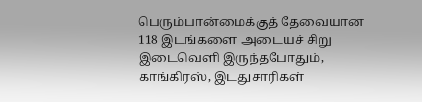பெரும்பான்மைக்குத் தேவையான 118 இடங்களை அடையச் சிறு இடைவெளி இருந்தபோதும், காங்கிரஸ், இடதுசாரிகள்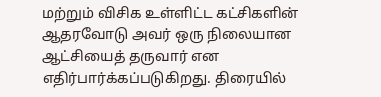மற்றும் விசிக உள்ளிட்ட கட்சிகளின் ஆதரவோடு அவர் ஒரு நிலையான ஆட்சியைத் தருவார் என எதிர்பார்க்கப்படுகிறது. திரையில்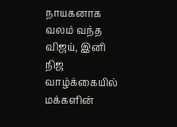நாயகனாக வலம் வந்த விஜய், இனி நிஜ வாழ்க்கையில் மக்களின்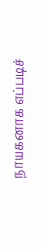நாயகனாக எப்படிச்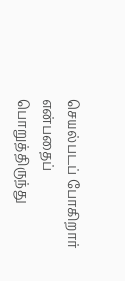செயல்படப் போகிறார் என்பதைப் பொறுத்திருந்து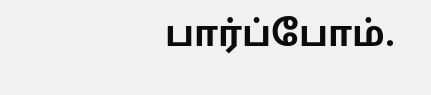பார்ப்போம்.